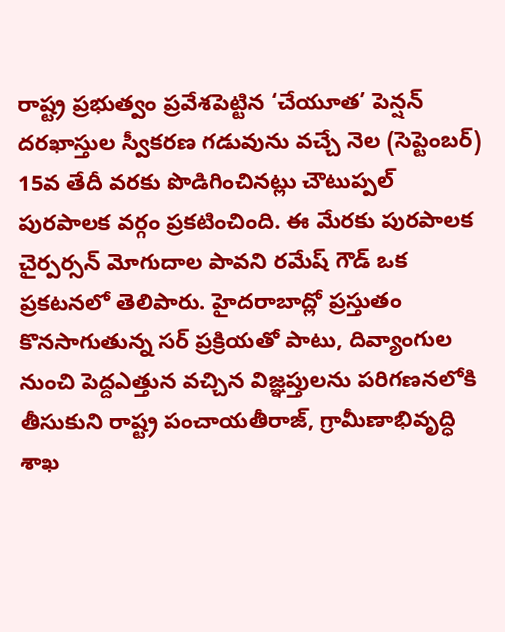రాష్ట్ర ప్రభుత్వం ప్రవేశపెట్టిన ‘చేయూత’ పెన్షన్ దరఖాస్తుల స్వీకరణ గడువును వచ్చే నెల (సెప్టెంబర్) 15వ తేదీ వరకు పొడిగించినట్లు చౌటుప్పల్ పురపాలక వర్గం ప్రకటించింది. ఈ మేరకు పురపాలక చైర్పర్సన్ మోగుదాల పావని రమేష్ గౌడ్ ఒక ప్రకటనలో తెలిపారు. హైదరాబాద్లో ప్రస్తుతం కొనసాగుతున్న సర్ ప్రక్రియతో పాటు, దివ్యాంగుల నుంచి పెద్దఎత్తున వచ్చిన విజ్ఞప్తులను పరిగణనలోకి తీసుకుని రాష్ట్ర పంచాయతీరాజ్, గ్రామీణాభివృద్ధి శాఖ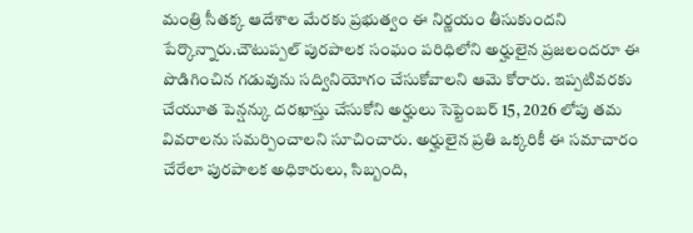మంత్రి సీతక్క ఆదేశాల మేరకు ప్రభుత్వం ఈ నిర్ణయం తీసుకుందని పేర్కొన్నారు.చౌటుప్పల్ పురపాలక సంఘం పరిధిలోని అర్హులైన ప్రజలందరూ ఈ పొడిగించిన గడువును సద్వినియోగం చేసుకోవాలని ఆమె కోరారు. ఇప్పటివరకు చేయూత పెన్షన్కు దరఖాస్తు చేసుకోని అర్హులు సెప్టెంబర్ 15, 2026 లోపు తమ వివరాలను సమర్పించాలని సూచించారు. అర్హులైన ప్రతి ఒక్కరికీ ఈ సమాచారం చేరేలా పురపాలక అధికారులు, సిబ్బంది,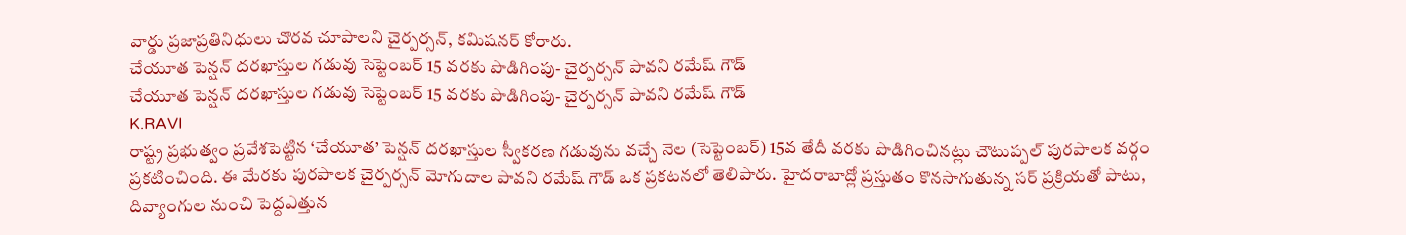వార్డు ప్రజాప్రతినిధులు చొరవ చూపాలని చైర్పర్సన్, కమిషనర్ కోరారు.
చేయూత పెన్షన్ దరఖాస్తుల గడువు సెప్టెంబర్ 15 వరకు పొడిగింపు- చైర్పర్సన్ పావని రమేష్ గౌడ్
చేయూత పెన్షన్ దరఖాస్తుల గడువు సెప్టెంబర్ 15 వరకు పొడిగింపు- చైర్పర్సన్ పావని రమేష్ గౌడ్
K.RAVI
రాష్ట్ర ప్రభుత్వం ప్రవేశపెట్టిన ‘చేయూత’ పెన్షన్ దరఖాస్తుల స్వీకరణ గడువును వచ్చే నెల (సెప్టెంబర్) 15వ తేదీ వరకు పొడిగించినట్లు చౌటుప్పల్ పురపాలక వర్గం ప్రకటించింది. ఈ మేరకు పురపాలక చైర్పర్సన్ మోగుదాల పావని రమేష్ గౌడ్ ఒక ప్రకటనలో తెలిపారు. హైదరాబాద్లో ప్రస్తుతం కొనసాగుతున్న సర్ ప్రక్రియతో పాటు, దివ్యాంగుల నుంచి పెద్దఎత్తున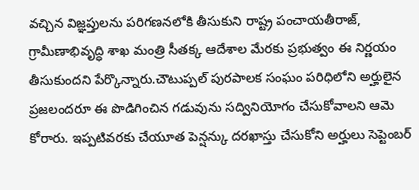వచ్చిన విజ్ఞప్తులను పరిగణనలోకి తీసుకుని రాష్ట్ర పంచాయతీరాజ్, గ్రామీణాభివృద్ధి శాఖ మంత్రి సీతక్క ఆదేశాల మేరకు ప్రభుత్వం ఈ నిర్ణయం తీసుకుందని పేర్కొన్నారు.చౌటుప్పల్ పురపాలక సంఘం పరిధిలోని అర్హులైన ప్రజలందరూ ఈ పొడిగించిన గడువును సద్వినియోగం చేసుకోవాలని ఆమె కోరారు. ఇప్పటివరకు చేయూత పెన్షన్కు దరఖాస్తు చేసుకోని అర్హులు సెప్టెంబర్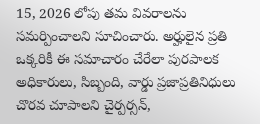15, 2026 లోపు తమ వివరాలను సమర్పించాలని సూచించారు. అర్హులైన ప్రతి ఒక్కరికీ ఈ సమాచారం చేరేలా పురపాలక అధికారులు, సిబ్బంది, వార్డు ప్రజాప్రతినిధులు చొరవ చూపాలని చైర్పర్సన్,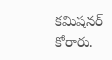కమిషనర్ కోరారు.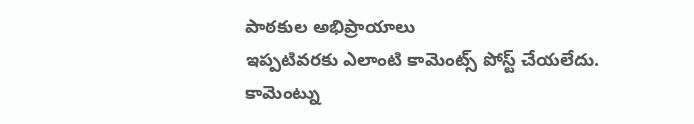పాఠకుల అభిప్రాయాలు
ఇప్పటివరకు ఎలాంటి కామెంట్స్ పోస్ట్ చేయలేదు.
కామెంట్ను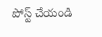పోస్ట్ చేయండి